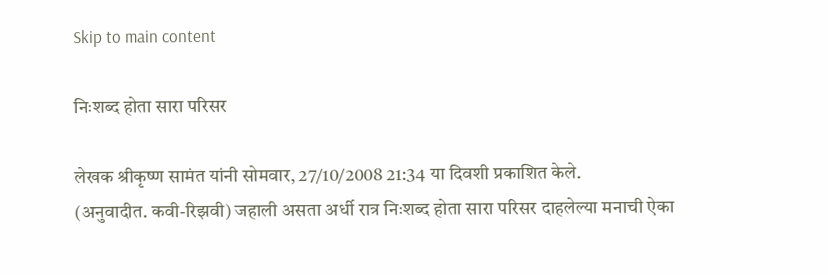Skip to main content

निःशब्द होता सारा परिसर

लेखक श्रीकृष्ण सामंत यांनी सोमवार, 27/10/2008 21:34 या दिवशी प्रकाशित केले.
(अनुवादीत. कवी-रिझवी) जहाली असता अर्धी रात्र निःशब्द होता सारा परिसर दाहलेल्या मनाची ऐका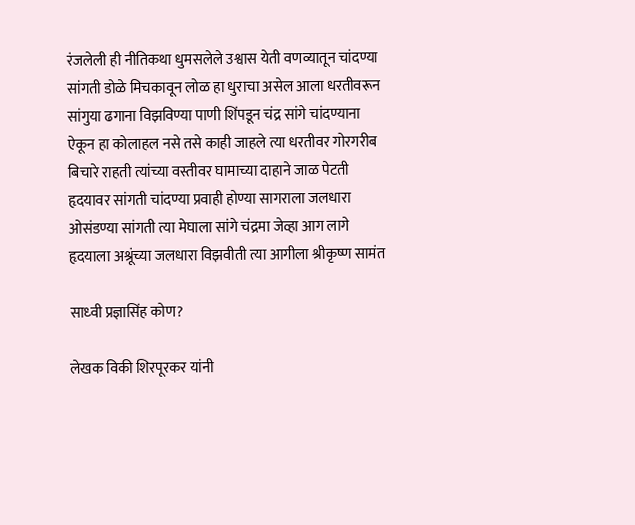रंजलेली ही नीतिकथा धुमसलेले उश्वास येती वणव्यातून चांदण्या सांगती डोळे मिचकावून लोळ हा धुराचा असेल आला धरतीवरून सांगुया ढगाना विझविण्या पाणी शिंपडून चंद्र सांगे चांदण्याना ऐकून हा कोलाहल नसे तसे काही जाहले त्या धरतीवर गोरगरीब बिचारे राहती त्यांच्या वस्तीवर घामाच्या दाहाने जाळ पेटती हृदयावर सांगती चांदण्या प्रवाही होण्या सागराला जलधारा ओसंडण्या सांगती त्या मेघाला सांगे चंद्रमा जेव्हा आग लागे हृदयाला अश्रूंच्या जलधारा विझवीती त्या आगीला श्रीकृष्ण सामंत

साध्‍वी प्रज्ञासिंह कोण?

लेखक विकी शिरपूरकर यांनी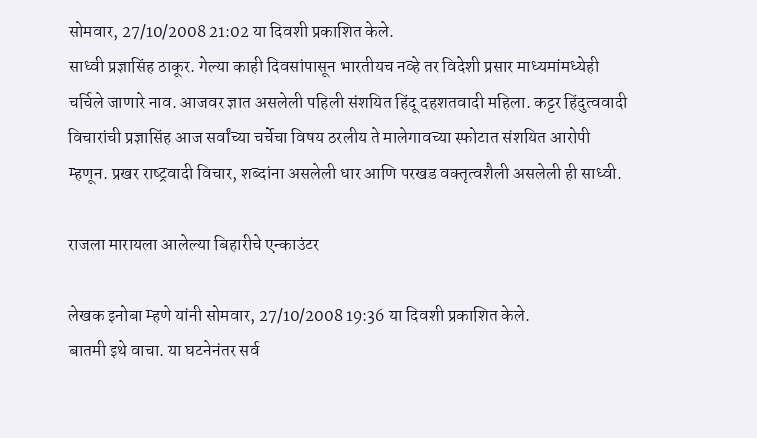सोमवार, 27/10/2008 21:02 या दिवशी प्रकाशित केले.
साध्वी प्रज्ञासिंह ठाकूर. गेल्‍या काही दिवसांपासून भारतीयच नव्‍हे तर विदेशी प्रसार माध्‍यमांमध्‍येही चर्चिले जाणारे नाव. आजवर ज्ञात असलेली पहिली संशयित हिंदू दहशतवादी महिला. कट्टर हिंदुत्‍ववादी विचारांची प्रज्ञासिंह आज सर्वांच्‍या चर्चेचा विषय ठरलीय ते मालेगावच्‍या स्‍फोटात संशयित आरोपी म्‍हणून. प्रखर राष्‍ट्रवादी विचार, शब्‍दांना असलेली धार आणि परखड वक्‍तृत्‍वशैली असलेली ही साध्‍वी.

राजला मारायला आलेल्या बिहारीचे एन्काउंटर

लेखक इनोबा म्हणे यांनी सोमवार, 27/10/2008 19:36 या दिवशी प्रकाशित केले.
बातमी इथे वाचा. या घटनेनंतर सर्व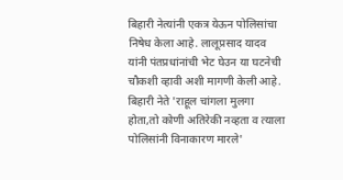बिहारी नेत्यांनी एकत्र येऊन पोलिसांचा निषेध केला आहे. लालूप्रसाद यादव यांनी पंतप्रधांनांची भेट घेउन या घटनेची चौकशी व्हावी अशी मागणी केली आहे. बिहारी नेते 'राहूल चांगला मुलगा होता,तो कोणी अतिरेकी नव्हता व त्याला पोलिसांनी विनाकारण मारले'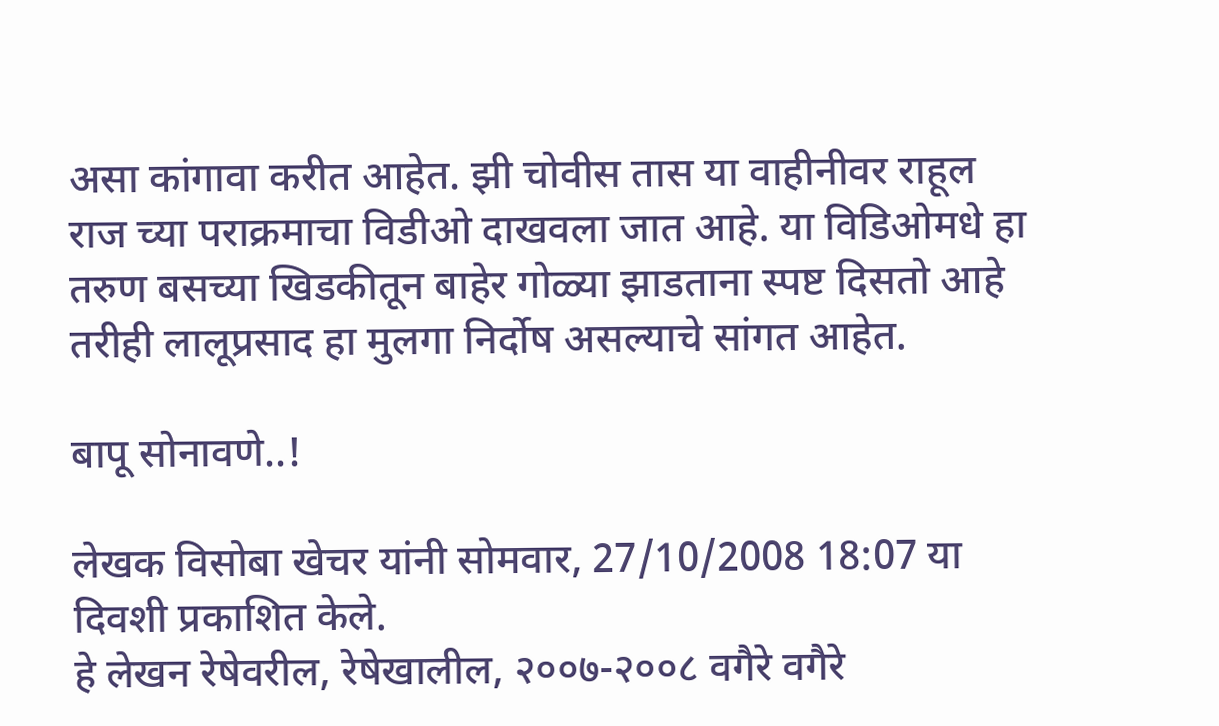असा कांगावा करीत आहेत. झी चोवीस तास या वाहीनीवर राहूल राज च्या पराक्रमाचा विडीओ दाखवला जात आहे. या विडिओमधे हा तरुण बसच्या खिडकीतून बाहेर गोळ्या झाडताना स्पष्ट दिसतो आहे तरीही लालूप्रसाद हा मुलगा निर्दोष असल्याचे सांगत आहेत.

बापू सोनावणे..!

लेखक विसोबा खेचर यांनी सोमवार, 27/10/2008 18:07 या दिवशी प्रकाशित केले.
हे लेखन रेषेवरील, रेषेखालील, २००७-२००८ वगैरे वगैरे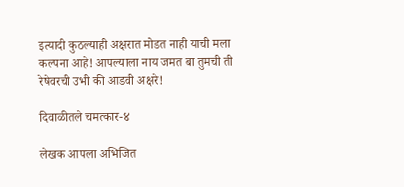इत्यादी कुठल्याही अक्षरात मोडत नाही याची मला कल्पना आहे! आपल्याला नाय जमत बा तुमची ती रेषेवरची उभी की आडवी अक्षरे!

दिवाळीतले चमत्कार-४

लेखक आपला अभिजित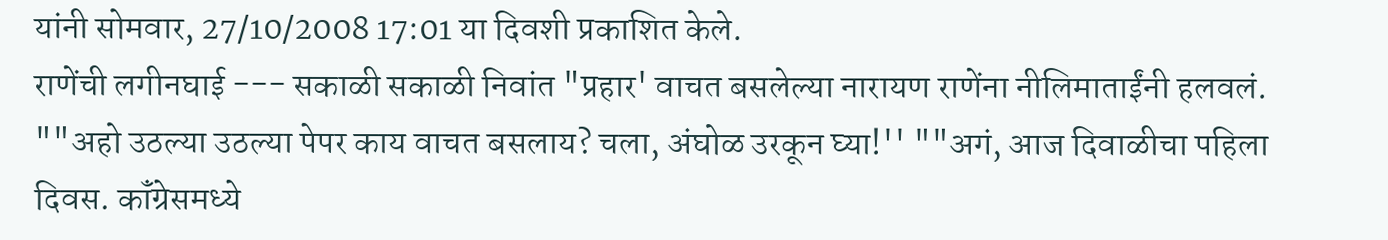यांनी सोमवार, 27/10/2008 17:01 या दिवशी प्रकाशित केले.
राणेंची लगीनघाई --- सकाळी सकाळी निवांत "प्रहार' वाचत बसलेल्या नारायण राणेंना नीलिमाताईंनी हलवलं. ""अहो उठल्या उठल्या पेपर काय वाचत बसलाय? चला, अंघोळ उरकून घ्या!'' ""अगं, आज दिवाळीचा पहिला दिवस. कॉंग्रेसमध्ये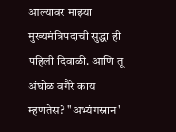आल्यावर माझ्या मुख्यमंत्रिपदाची सुद्धा ही पहिली दिवाळी. आणि तू अंघोळ वगैरे काय म्हणतेस? "अभ्यंगस्नान'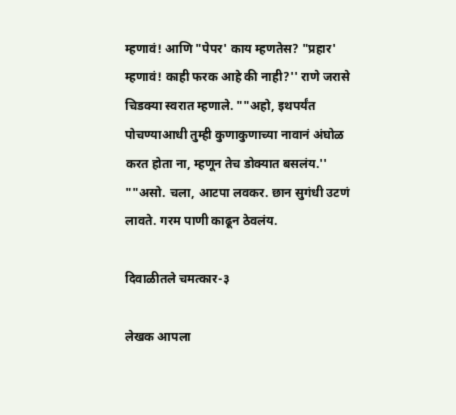म्हणावं! आणि "पेपर' काय म्हणतेस? "प्रहार' म्हणावं! काही फरक आहे की नाही?'' राणे जरासे चिडक्‍या स्वरात म्हणाले. ""अहो, इथपर्यंत पोचण्याआधी तुम्ही कुणाकुणाच्या नावानं अंघोळ करत होता ना, म्हणून तेच डोक्‍यात बसलंय.'' ""असो. चला, आटपा लवकर. छान सुगंधी उटणं लावते. गरम पाणी काढून ठेवलंय.

दिवाळीतले चमत्कार-३

लेखक आपला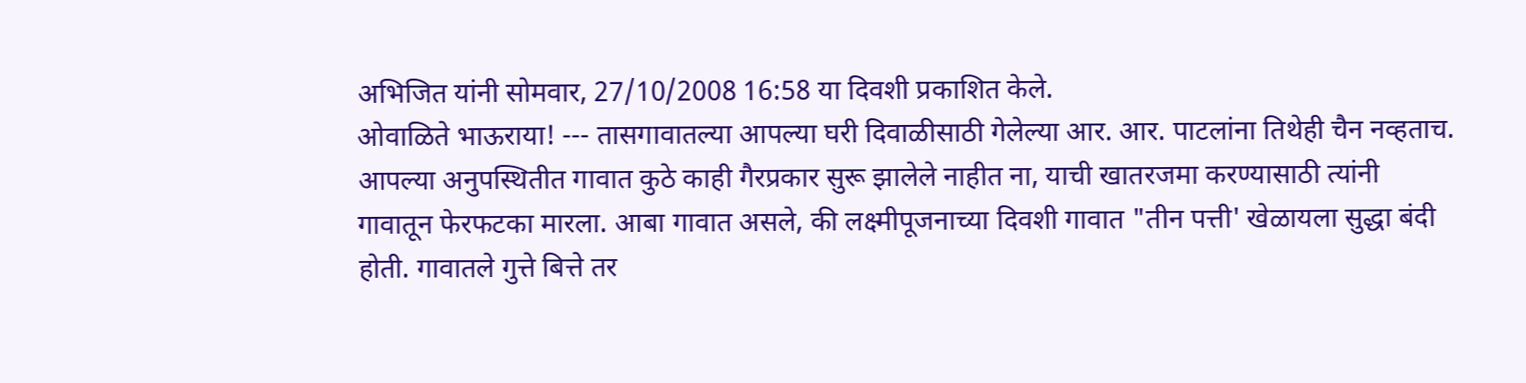अभिजित यांनी सोमवार, 27/10/2008 16:58 या दिवशी प्रकाशित केले.
ओवाळिते भाऊराया! --- तासगावातल्या आपल्या घरी दिवाळीसाठी गेलेल्या आर. आर. पाटलांना तिथेही चैन नव्हताच. आपल्या अनुपस्थितीत गावात कुठे काही गैरप्रकार सुरू झालेले नाहीत ना, याची खातरजमा करण्यासाठी त्यांनी गावातून फेरफटका मारला. आबा गावात असले, की लक्ष्मीपूजनाच्या दिवशी गावात "तीन पत्ती' खेळायला सुद्धा बंदी होती. गावातले गुत्ते बित्ते तर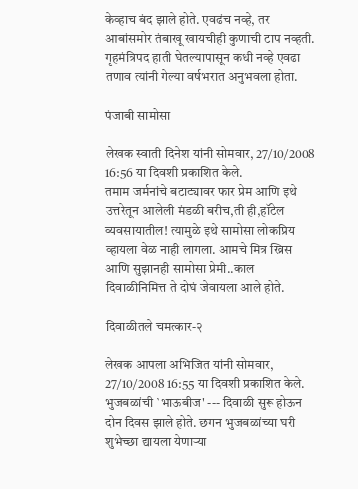केव्हाच बंद झाले होते. एवढंच नव्हे, तर आबांसमोर तंबाखू खायचीही कुणाची टाप नव्हती. गृहमंत्रिपद हाती घेतल्यापासून कधी नव्हे एवढा तणाव त्यांनी गेल्या वर्षभरात अनुभवला होता.

पंजाबी सामोसा

लेखक स्वाती दिनेश यांनी सोमवार, 27/10/2008 16:56 या दिवशी प्रकाशित केले.
तमाम जर्मनांचे बटाट्यावर फार प्रेम आणि इथे उत्तरेतून आलेली मंडळी बरीच,ती ही,हॉटेल व्यवसायातील! त्यामुळे इथे सामोसा लोकप्रिय व्हायला वेळ नाही लागला. आमचे मित्र ख्रिस आणि सुझानही सामोसा प्रेमी..काल दिवाळीनिमित्त ते दोघं जेवायला आले होते.

दिवाळीतले चमत्कार-२

लेखक आपला अभिजित यांनी सोमवार, 27/10/2008 16:55 या दिवशी प्रकाशित केले.
भुजबळांची `भाऊबीज' --- दिवाळी सुरू होऊन दोन दिवस झाले होते. छगन भुजबळांच्या घरी शुभेच्छा द्यायला येणाऱ्या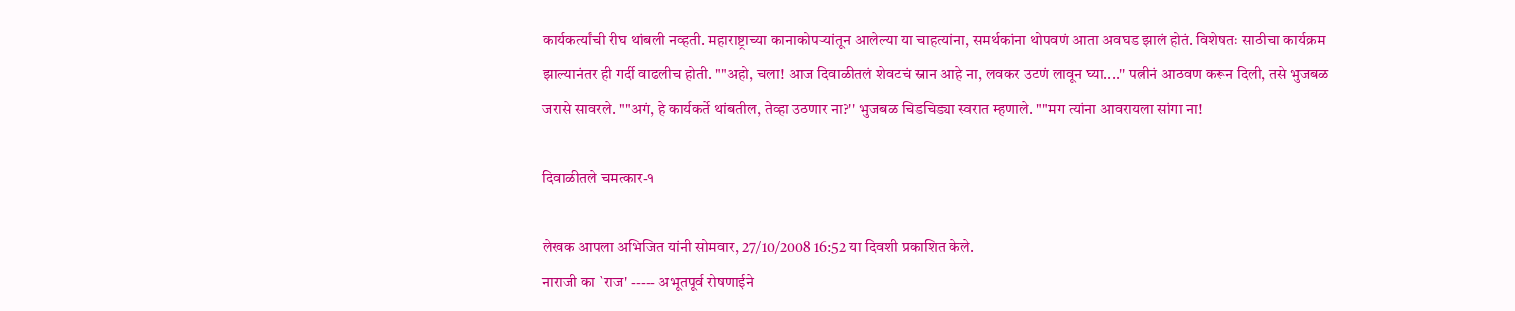कार्यकर्त्यांची रीघ थांबली नव्हती. महाराष्ट्राच्या कानाकोपऱ्यांतून आलेल्या या चाहत्यांना, समर्थकांना थोपवणं आता अवघड झालं होतं. विशेषतः साठीचा कार्यक्रम झाल्यानंतर ही गर्दी वाढलीच होती. ""अहो, चला! आज दिवाळीतलं शेवटचं स्नान आहे ना, लवकर उटणं लावून घ्या....'' पत्नीनं आठवण करून दिली, तसे भुजबळ जरासे सावरले. ""अगं, हे कार्यकर्ते थांबतील, तेव्हा उठणार ना?'' भुजबळ चिडचिड्या स्वरात म्हणाले. ""मग त्यांना आवरायला सांगा ना!

दिवाळीतले चमत्कार-१

लेखक आपला अभिजित यांनी सोमवार, 27/10/2008 16:52 या दिवशी प्रकाशित केले.
नाराजी का `राज' ----- अभूतपूर्व रोषणाईने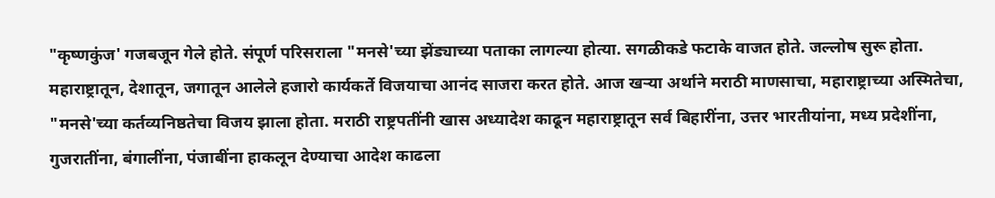"कृष्णकुंज' गजबजून गेले होते. संपूर्ण परिसराला "मनसे'च्या झेंड्याच्या पताका लागल्या होत्या. सगळीकडे फटाके वाजत होते. जल्लोष सुरू होता. महाराष्ट्रातून, देशातून, जगातून आलेले हजारो कार्यकर्ते विजयाचा आनंद साजरा करत होते. आज खऱ्या अर्थाने मराठी माणसाचा, महाराष्ट्राच्या अस्मितेचा, "मनसे'च्या कर्तव्यनिष्ठतेचा विजय झाला होता. मराठी राष्ट्रपतींनी खास अध्यादेश काढून महाराष्ट्रातून सर्व बिहारींना, उत्तर भारतीयांना, मध्य प्रदेशींना, गुजरातींना, बंगालींना, पंजाबींना हाकलून देण्याचा आदेश काढला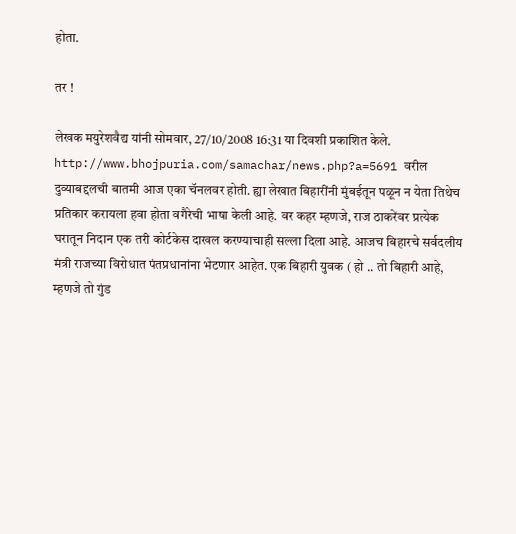होता.

तर !

लेखक मयुरेशवैद्य यांनी सोमवार, 27/10/2008 16:31 या दिवशी प्रकाशित केले.
http://www.bhojpuria.com/samachar/news.php?a=5691 वरील दुव्याबद्दलची बातमी आज एका चॅनलवर होती. ह्या लेखात बिहारींनी मुंबईतून पळून न येता तिथेच प्रतिकार करायला हवा होता वगैरेची भाषा केली आहे. वर कहर म्हणजे, राज ठाकरेंवर प्रत्येक घरातून निदान एक तरी कोर्टकेस दाखल करण्याचाही सल्ला दिला आहे. आजच बिहारचे सर्वदलीय मंत्री राजच्या विरोधात पंतप्रधानांना भेटणार आहेत. एक बिहारी युवक ( हो .. तो बिहारी आहे, म्हणजे तो गुंड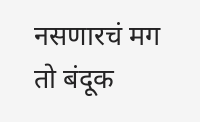नसणारचं मग तो बंदूक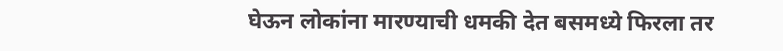घेऊन लोकांना मारण्याची धमकी देत बसमध्ये फिरला तर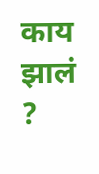काय झालं ?